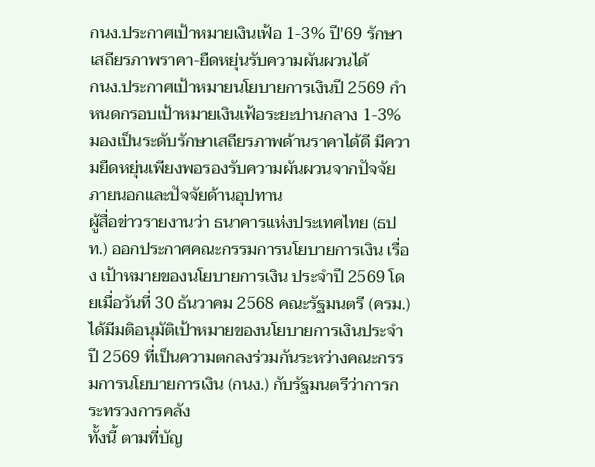กนง.ประกาศเป้าหมายเงินเฟ้อ 1-3% ปี'69 รักษาเสถียรภาพราคา-ยืดหยุ่นรับความผันผวนได้
กนง.ประกาศเป้าหมายนโยบายการเงินปี 2569 กำหนดกรอบเป้าหมายเงินเฟ้อระยะปานกลาง 1-3% มองเป็นระดับรักษาเสถียรภาพด้านราคาได้ดี มีความยืดหยุ่นเพียงพอรองรับความผันผวนจากปัจจัยภายนอกและปัจจัยด้านอุปทาน
ผู้สื่อข่าวรายงานว่า ธนาคารแห่งประเทศไทย (ธปท.) ออกประกาศคณะกรรมการนโยบายการเงิน เรื่อง เป้าหมายของนโยบายการเงิน ประจำปี 2569 โดยเมื่อวันที่ 30 ธันวาคม 2568 คณะรัฐมนตรี (ครม.) ได้มีมติอนุมัติเป้าหมายของนโยบายการเงินประจำปี 2569 ที่เป็นความตกลงร่วมกันระหว่างคณะกรรมการนโยบายการเงิน (กนง.) กับรัฐมนตรีว่าการกระทรวงการคลัง
ทั้งนี้ ตามที่บัญ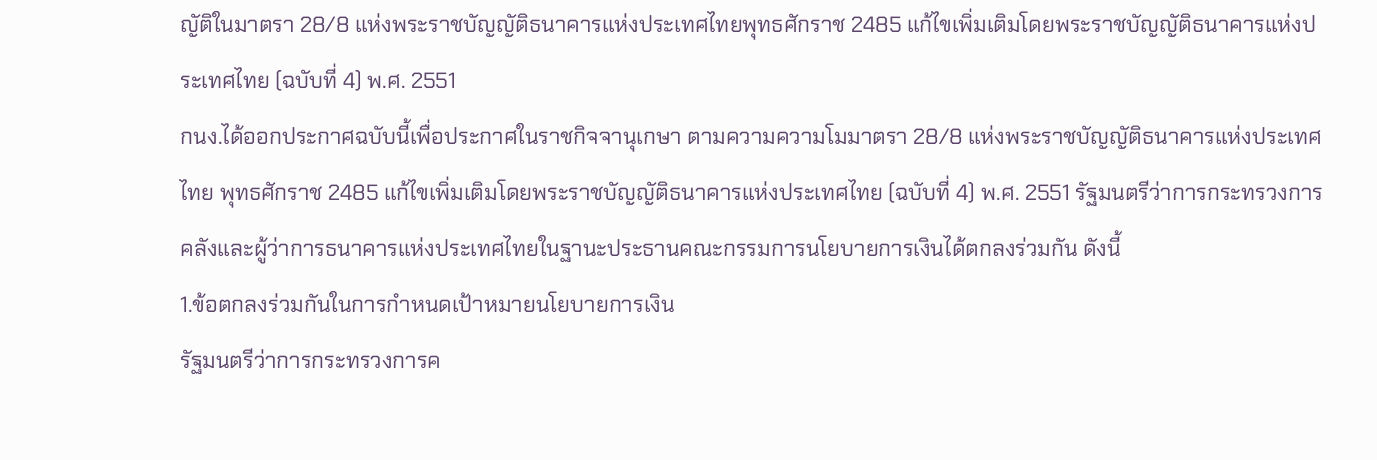ญัติในมาตรา 28/8 แห่งพระราชบัญญัติธนาคารแห่งประเทศไทยพุทธศักราช 2485 แก้ไขเพิ่มเติมโดยพระราชบัญญัติธนาคารแห่งประเทศไทย (ฉบับที่ 4) พ.ศ. 2551
กนง.ได้ออกประกาศฉบับนี้เพื่อประกาศในราชกิจจานุเกษา ตามความความโมมาตรา 28/8 แห่งพระราชบัญญัติธนาคารแห่งประเทศไทย พุทธศักราช 2485 แก้ไขเพิ่มเติมโดยพระราชบัญญัติธนาคารแห่งประเทศไทย (ฉบับที่ 4) พ.ศ. 2551 รัฐมนตรีว่าการกระทรวงการคลังและผู้ว่าการธนาคารแห่งประเทศไทยในฐานะประธานคณะกรรมการนโยบายการเงินได้ตกลงร่วมกัน ดังนี้
1.ข้อตกลงร่วมกันในการกำหนดเป้าหมายนโยบายการเงิน
รัฐมนตรีว่าการกระทรวงการค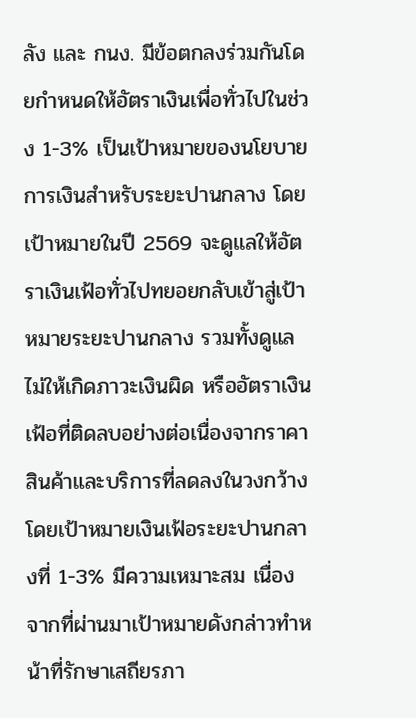ลัง และ กนง. มีข้อตกลงร่วมกันโดยกำหนดให้อัตราเงินเพื่อทั่วไปในช่วง 1-3% เป็นเป้าหมายของนโยบายการเงินสำหรับระยะปานกลาง โดยเป้าหมายในปี 2569 จะดูแลให้อัตราเงินเฟ้อทั่วไปทยอยกลับเข้าสู่เป้าหมายระยะปานกลาง รวมทั้งดูแลไม่ให้เกิดภาวะเงินผิด หรืออัตราเงินเฟ้อที่ติดลบอย่างต่อเนื่องจากราคาสินค้าและบริการที่ลดลงในวงกว้าง
โดยเป้าหมายเงินเฟ้อระยะปานกลางที่ 1-3% มีความเหมาะสม เนื่องจากที่ผ่านมาเป้าหมายดังกล่าวทำหน้าที่รักษาเสถียรภา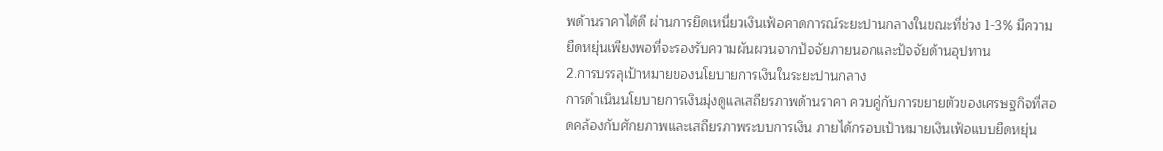พด้านราคาได้ดี ผ่านการยึดเหนี่ยวเงินเฟ้อคาดการณ์ระยะปานกลางในขณะที่ช่วง 1-3% มีความยืดหยุ่นเพียงพอที่จะรองรับความผันผวนจากปัจจัยภายนอกและปัจจัยด้านอุปทาน
2.การบรรลุเป้าหมายของนโยบายการเงินในระยะปานกลาง
การดำเนินนโยบายการเงินมุ่งดูแลเสถียรภาพด้านราคา ควบคู่กับการขยายตัวของเศรษฐกิจที่สอดคล้องกับศักยภาพและเสถียรภาพระบบการเงิน ภายได้กรอบเป้าหมายเงินเฟ้อแบบยืดหยุ่น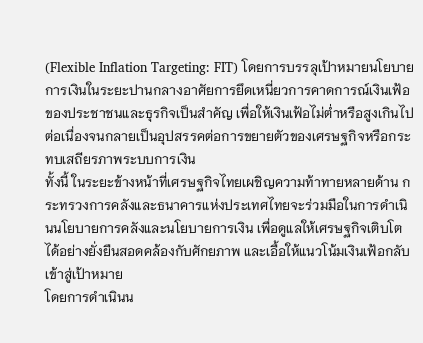(Flexible Inflation Targeting: FIT) โดยการบรรลุเป้าหมายนโยบายการเงินในระยะปานกลางอาศัยการยึดเหนี่ยวการคาดการณ์เงินเฟ้อของประชาชนและธุรกิจเป็นสำคัญ เพื่อให้เงินเฟ้อไม่ต่ำหรือสูงเกินไปต่อเนื่องจนกลายเป็นอุปสรรคต่อการขยายตัวของเศรษฐกิจหรือกระทบเสถียรภาพระบบการเงิน
ทั้งนี้ ในระยะข้างหน้าที่เศรษฐกิจไทยเผชิญความท้าทายหลายด้าน กระทรวงการคลังและธนาคารแห่งประเทศไทยจะร่วมมือในการดำเนินนโยบายการคลังและนโยบายการเงิน เพื่อดูแลให้เศรษฐกิจเติบโตได้อย่างยั่งยืนสอดคล้องกับศักยภาพ และเอื้อให้แนวโน้มเงินเฟ้อกลับเข้าสู่เป้าหมาย
โดยการดำเนินน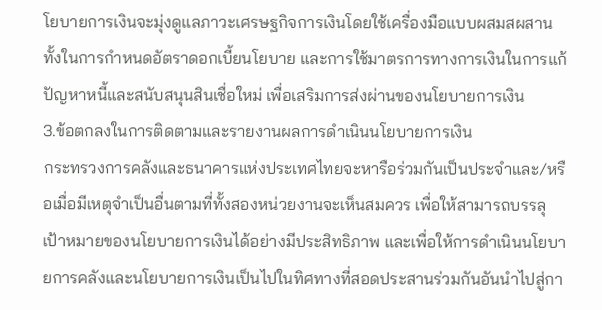โยบายการเงินจะมุ่งดูแลภาวะเศรษฐกิจการเงินโดยใช้เครื่องมือแบบผสมสผสาน ทั้งในการกำหนดอัตราดอกเบี้ยนโยบาย และการใช้มาตรการทางการเงินในการแก้ปัญหาหนี้และสนับสนุนสินเชื่อใหม่ เพื่อเสริมการส่งผ่านของนโยบายการเงิน
3.ข้อตกลงในการติดตามและรายงานผลการดำเนินนโยบายการเงิน
กระทรวงการคลังและธนาคารแห่งประเทศไทยจะหารือร่วมกันเป็นประจำและ/หรือเมื่อมีเหตุจำเป็นอื่นตามที่ทั้งสองหน่วยงานจะเห็นสมควร เพื่อให้สามารถบรรลุเป้าหมายของนโยบายการเงินได้อย่างมีประสิทธิภาพ และเพื่อให้การดำเนินนโยบายการคลังและนโยบายการเงินเป็นไปในทิศทางที่สอดประสานร่วมกันอันนำไปสู่กา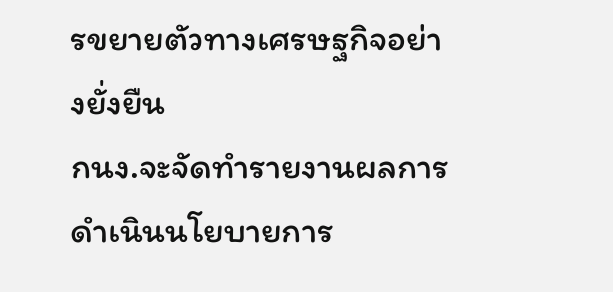รขยายตัวทางเศรษฐกิจอย่างยั่งยืน
กนง.จะจัดทำรายงานผลการดำเนินนโยบายการ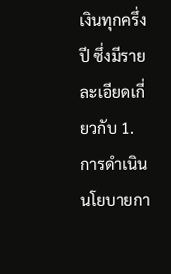เงินทุกครึ่งปี ซึ่งมีรายละเอียดเกี่ยวกับ 1.การดำเนินนโยบายกา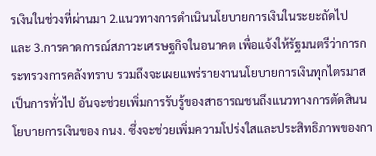รเงินในช่วงที่ผ่านมา 2.แนวทางการดำเนินนโยบายการเงินในระยะถัดไป
และ 3.การคาดการณ์สภาวะเศรษฐกิจในอนาคต เพื่อแจ้งให้รัฐมนตรีว่าการกระทรวงการคลังทราบ รวมถึงจะเผยแพร่รายงานนโยบายการเงินทุกไตรมาสเป็นการทั่วไป อันจะช่วยเพิ่มการรับรู้ของสาธารณชนถึงแนวทางการตัดสินนโยบายการเงินของ กนง. ซึ่งจะช่วยเพิ่มความโปร่งใสและประสิทธิภาพของกา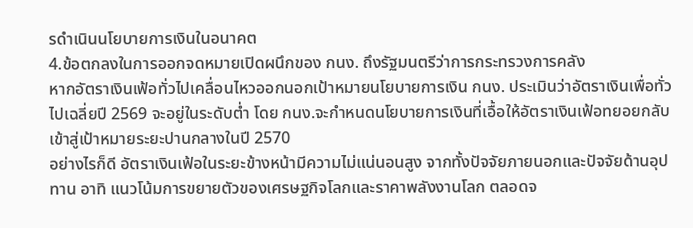รดำเนินนโยบายการเงินในอนาคต
4.ข้อตกลงในการออกจดหมายเปิดผนึกของ กนง. ถึงรัฐมนตรีว่าการกระทรวงการคลัง
หากอัตราเงินเฟ้อทั่วไปเคลื่อนไหวออกนอกเป้าหมายนโยบายการเงิน กนง. ประเมินว่าอัตราเงินเพื่อทั่วไปเฉลี่ยปี 2569 จะอยู่ในระดับต่ำ โดย กนง.จะกำหนดนโยบายการเงินที่เอื้อให้อัตราเงินเฟ้อทยอยกลับเข้าสู่เป้าหมายระยะปานกลางในปี 2570
อย่างไรก็ดี อัตราเงินเฟ้อในระยะข้างหน้ามีความไม่แน่นอนสูง จากทั้งปัจจัยภายนอกและปัจจัยด้านอุปทาน อาทิ แนวโน้มการขยายตัวของเศรษฐกิจโลกและราคาพลังงานโลก ตลอดจ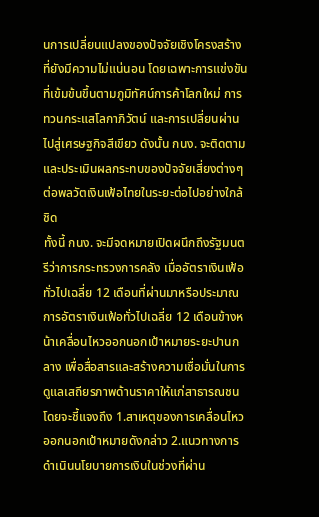นการเปลี่ยนแปลงของปัจจัยเชิงโครงสร้างที่ยังมีความไม่แน่นอน โดยเฉพาะการแข่งขันที่เข้มข้นขึ้นตามภูมิทัศน์การค้าโลกใหม่ การทวนกระแสโลกาภิวัตน์ และการเปลี่ยนผ่านไปสู่เศรษฐกิจสีเขียว ดังนั้น กนง. จะติดตามและประเมินผลกระทบของปัจจัยเสี่ยงต่างๆ ต่อพลวัตเงินเฟ้อไทยในระยะต่อไปอย่างใกล้ชิด
ทั้งนี้ กนง. จะมีจดหมายเปิดผนึกถึงรัฐมนตรีว่าการกระทรวงการคลัง เมื่ออัตราเงินเฟ้อทั่วไปเฉลี่ย 12 เดือนที่ผ่านมาหรือประมาณการอัตราเงินเฟ้อทั่วไปเฉลี่ย 12 เดือนข้างหน้าเคลื่อนไหวออกนอกเป้าหมายระยะปานกลาง เพื่อสื่อสารและสร้างความเชื่อมั่นในการดูแลเสถียรภาพด้านราคาให้แก่สาธารณชน
โดยจะชี้แจงถึง 1.สาเหตุของการเคลื่อนไหวออกนอกเป้าหมายดังกล่าว 2.แนวทางการดำเนินนโยบายการเงินในช่วงที่ผ่าน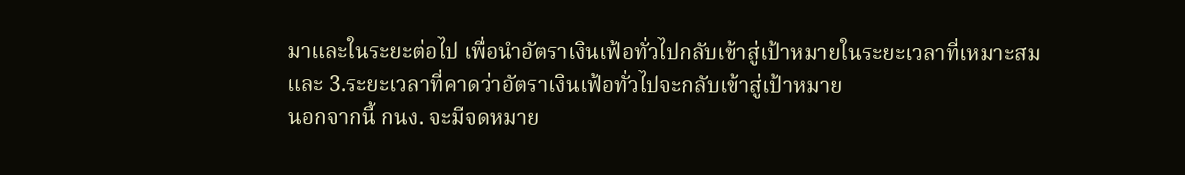มาและในระยะต่อไป เพื่อนำอัตราเงินเฟ้อทั่วไปกลับเข้าสู่เป้าหมายในระยะเวลาที่เหมาะสม และ 3.ระยะเวลาที่คาดว่าอัตราเงินเฟ้อทั่วไปจะกลับเข้าสู่เป้าหมาย
นอกจากนี้ กนง. จะมีจดหมาย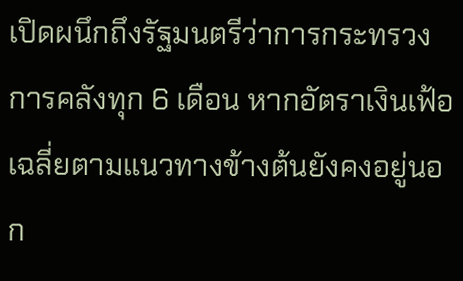เปิดผนึกถึงรัฐมนตรีว่าการกระทรวงการคลังทุก 6 เดือน หากอัตราเงินเฟ้อเฉลี่ยตามแนวทางข้างต้นยังคงอยู่นอก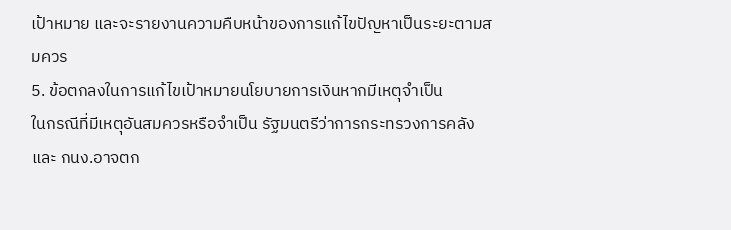เป้าหมาย และจะรายงานความคืบหน้าของการแก้ไขปัญหาเป็นระยะตามสมควร
5. ข้อตกลงในการแก้ไขเป้าหมายนโยบายการเงินหากมีเหตุจำเป็น
ในกรณีที่มีเหตุอันสมควรหรือจำเป็น รัฐมนตรีว่าการกระทรวงการคลัง และ กนง.อาจตก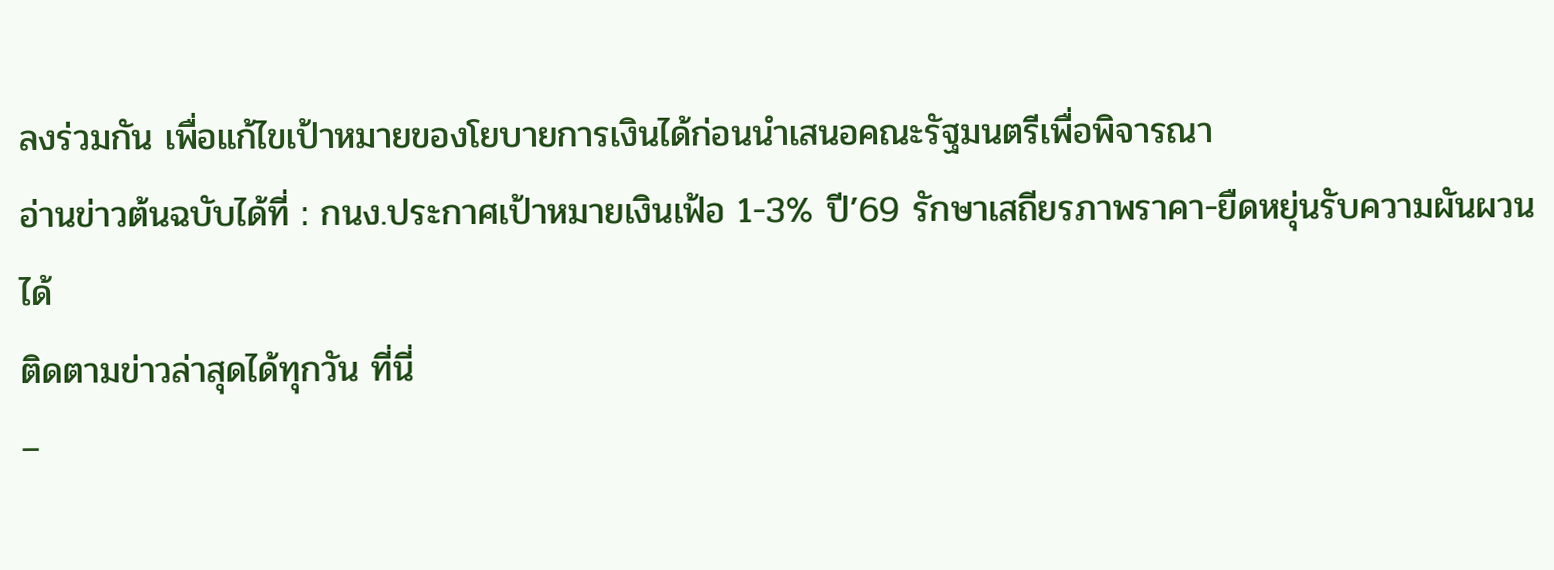ลงร่วมกัน เพื่อแก้ไขเป้าหมายของโยบายการเงินได้ก่อนนำเสนอคณะรัฐมนตรีเพื่อพิจารณา
อ่านข่าวต้นฉบับได้ที่ : กนง.ประกาศเป้าหมายเงินเฟ้อ 1-3% ปี’69 รักษาเสถียรภาพราคา-ยืดหยุ่นรับความผันผวนได้
ติดตามข่าวล่าสุดได้ทุกวัน ที่นี่
–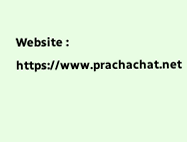Website : https://www.prachachat.net